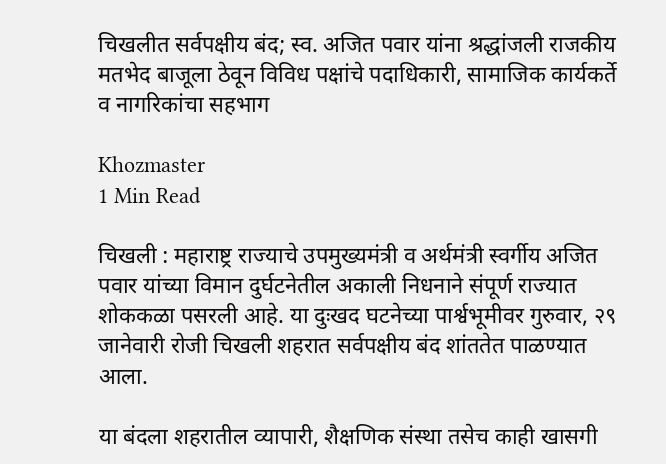चिखलीत सर्वपक्षीय बंद; स्व. अजित पवार यांना श्रद्धांजली राजकीय मतभेद बाजूला ठेवून विविध पक्षांचे पदाधिकारी, सामाजिक कार्यकर्ते व नागरिकांचा सहभाग

Khozmaster
1 Min Read

चिखली : महाराष्ट्र राज्याचे उपमुख्यमंत्री व अर्थमंत्री स्वर्गीय अजित पवार यांच्या विमान दुर्घटनेतील अकाली निधनाने संपूर्ण राज्यात शोककळा पसरली आहे. या दुःखद घटनेच्या पार्श्वभूमीवर गुरुवार, २९ जानेवारी रोजी चिखली शहरात सर्वपक्षीय बंद शांततेत पाळण्यात आला.

या बंदला शहरातील व्यापारी, शैक्षणिक संस्था तसेच काही खासगी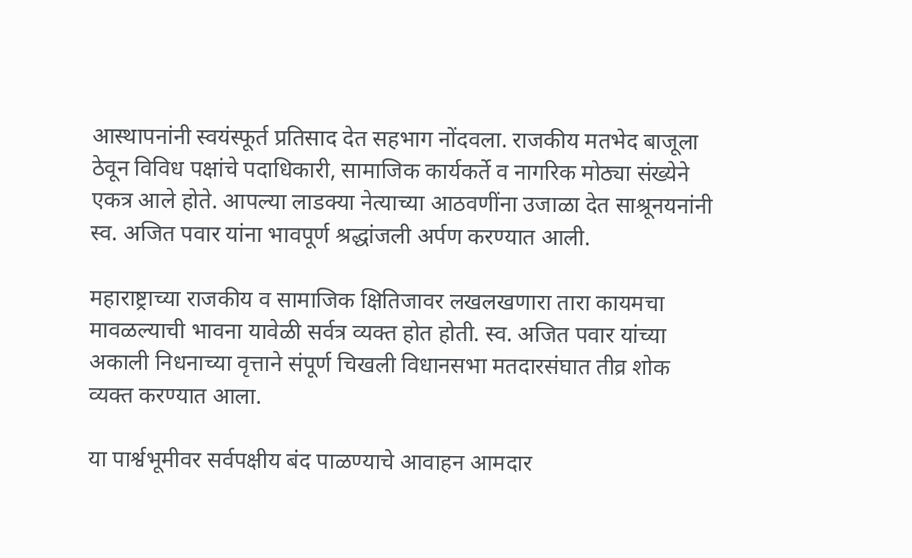आस्थापनांनी स्वयंस्फूर्त प्रतिसाद देत सहभाग नोंदवला. राजकीय मतभेद बाजूला ठेवून विविध पक्षांचे पदाधिकारी, सामाजिक कार्यकर्ते व नागरिक मोठ्या संख्येने एकत्र आले होते. आपल्या लाडक्या नेत्याच्या आठवणींना उजाळा देत साश्रूनयनांनी स्व. अजित पवार यांना भावपूर्ण श्रद्धांजली अर्पण करण्यात आली.

महाराष्ट्राच्या राजकीय व सामाजिक क्षितिजावर लखलखणारा तारा कायमचा मावळल्याची भावना यावेळी सर्वत्र व्यक्त होत होती. स्व. अजित पवार यांच्या अकाली निधनाच्या वृत्ताने संपूर्ण चिखली विधानसभा मतदारसंघात तीव्र शोक व्यक्त करण्यात आला.

या पार्श्वभूमीवर सर्वपक्षीय बंद पाळण्याचे आवाहन आमदार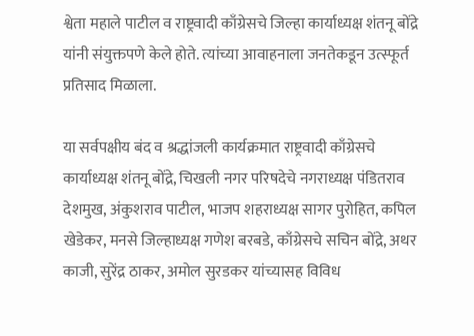श्वेता महाले पाटील व राष्ट्रवादी काँग्रेसचे जिल्हा कार्याध्यक्ष शंतनू बोंद्रे यांनी संयुक्तपणे केले होते. त्यांच्या आवाहनाला जनतेकडून उत्स्फूर्त प्रतिसाद मिळाला.

या सर्वपक्षीय बंद व श्रद्धांजली कार्यक्रमात राष्ट्रवादी काँग्रेसचे कार्याध्यक्ष शंतनू बोंद्रे, चिखली नगर परिषदेचे नगराध्यक्ष पंडितराव देशमुख, अंकुशराव पाटील, भाजप शहराध्यक्ष सागर पुरोहित, कपिल खेडेकर, मनसे जिल्हाध्यक्ष गणेश बरबडे, काँग्रेसचे सचिन बोंद्रे, अथर काजी, सुरेंद्र ठाकर, अमोल सुरडकर यांच्यासह विविध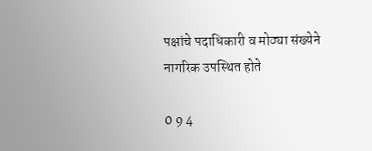पक्षांचे पदाधिकारी व मोठ्या संख्येने नागरिक उपस्थित होते

0 9 4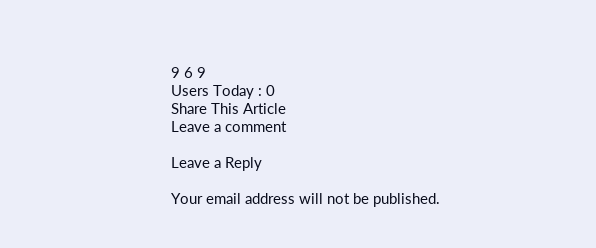9 6 9
Users Today : 0
Share This Article
Leave a comment

Leave a Reply

Your email address will not be published.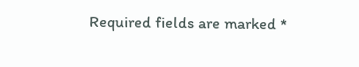Required fields are marked *